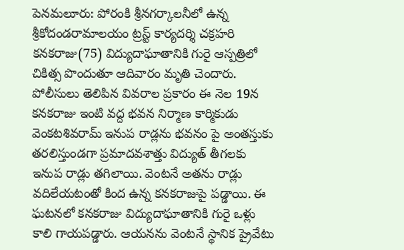పెనమలూరు: పోరంకి శ్రీనగర్కాలనీలో ఉన్న శ్రీకోదండరామాలయం ట్రస్ట్ కార్యదర్శి చక్రహరి కనకరాజు(75) విద్యుదాఘాతానికి గురై ఆస్పత్రిలో చికిత్స పొందుతూ ఆదివారం మృతి చెందారు. పోలీసులు తెలిపిన వివరాల ప్రకారం ఈ నెల 19న కనకరాజు ఇంటి వద్ద భవన నిర్మాణ కార్మికుడు వెంకటశివరామ్ ఇనుప రాడ్లను భవనం పై అంతస్తుకు తరలిస్తుండగా ప్రమాదవశాత్తు విద్యుత్ తీగలకు ఇనుప రాడ్లు తగిలాయి. వెంటనే అతను రాడ్లు వదిలేయటంతో కింద ఉన్న కనకరాజుపై పడ్డాయి. ఈ ఘటనలో కనకరాజు విద్యుదాఘాతానికి గురై ఒళ్లు కాలి గాయపడ్డారు. ఆయనను వెంటనే స్థానిక ప్రైవేటు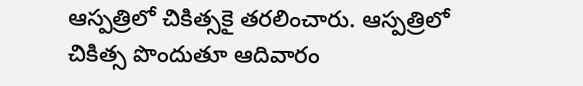ఆస్పత్రిలో చికిత్సకై తరలించారు. ఆస్పత్రిలో చికిత్స పొందుతూ ఆదివారం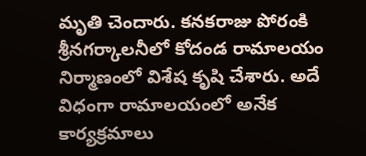మృతి చెందారు. కనకరాజు పోరంకి శ్రీనగర్కాలనీలో కోదండ రామాలయం నిర్మాణంలో విశేష కృషి చేశారు. అదే విధంగా రామాలయంలో అనేక కార్యక్రమాలు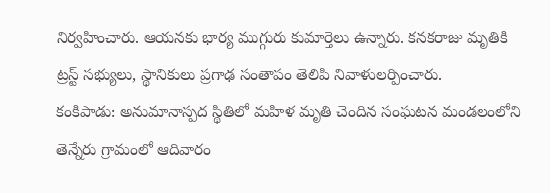నిర్వహించారు. ఆయనకు భార్య ముగ్గురు కుమార్తెలు ఉన్నారు. కనకరాజు మృతికి ట్రస్ట్ సభ్యులు, స్థానికులు ప్రగాఢ సంతాపం తెలిపి నివాళులర్పించారు.
కంకిపాడు: అనుమానాస్పద స్థితిలో మహిళ మృతి చెందిన సంఘటన మండలంలోని తెన్నేరు గ్రామంలో ఆదివారం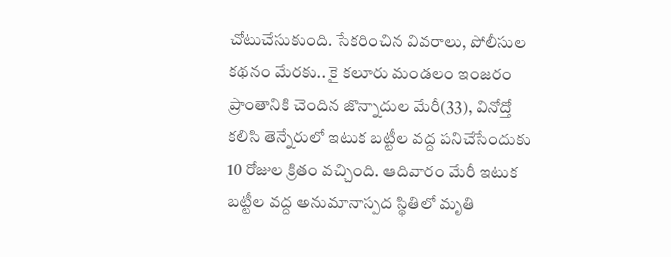చోటుచేసుకుంది. సేకరించిన వివరాలు, పోలీసుల కథనం మేరకు.. కై కలూరు మండలం ఇంజరం ప్రాంతానికి చెందిన జొన్నాదుల మేరీ(33), వినోద్తో కలిసి తెన్నేరులో ఇటుక బట్టీల వద్ద పనిచేసేందుకు 10 రోజుల క్రితం వచ్చింది. ఆదివారం మేరీ ఇటుక బట్టీల వద్ద అనుమానాస్పద స్థితిలో మృతి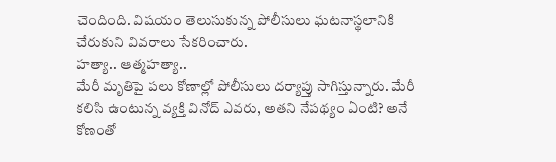చెందింది. విషయం తెలుసుకున్న పోలీసులు ఘటనాస్థలానికి చేరుకుని వివరాలు సేకరించారు.
హత్యా.. ఆత్మహత్యా..
మేరీ మృతిపై పలు కోణాల్లో పోలీసులు దర్యాప్తు సాగిస్తున్నారు. మేరీ కలిసి ఉంటున్న వ్యక్తి వినోద్ ఎవరు, అతని నేపథ్యం ఏంటి? అనే కోణంతో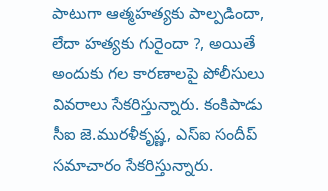పాటుగా ఆత్మహత్యకు పాల్పడిందా, లేదా హత్యకు గురైందా ?, అయితే అందుకు గల కారణాలపై పోలీసులు వివరాలు సేకరిస్తున్నారు. కంకిపాడు సీఐ జె.మురళీకృష్ణ, ఎస్ఐ సందీప్ సమాచారం సేకరిస్తున్నారు.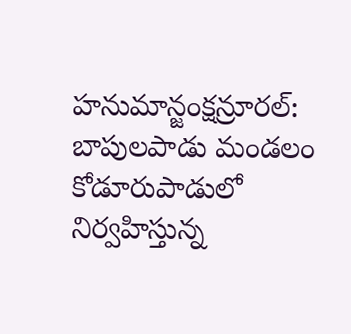హనుమాన్జంక్షన్రూరల్: బాపులపాడు మండలం కోడూరుపాడులో నిర్వహిస్తున్న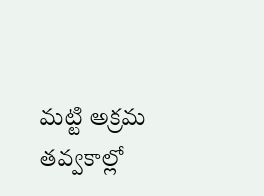మట్టి అక్రమ తవ్వకాల్లో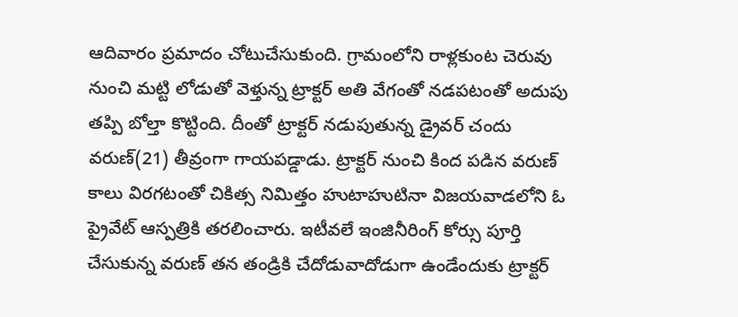ఆదివారం ప్రమాదం చోటుచేసుకుంది. గ్రామంలోని రాళ్లకుంట చెరువు నుంచి మట్టి లోడుతో వెళ్తున్న ట్రాక్టర్ అతి వేగంతో నడపటంతో అదుపు తప్పి బోల్తా కొట్టింది. దీంతో ట్రాక్టర్ నడుపుతున్న డ్రైవర్ చందు వరుణ్(21) తీవ్రంగా గాయపడ్డాడు. ట్రాక్టర్ నుంచి కింద పడిన వరుణ్ కాలు విరగటంతో చికిత్స నిమిత్తం హుటాహుటినా విజయవాడలోని ఓ ప్రైవేట్ ఆస్పత్రికి తరలించారు. ఇటీవలే ఇంజినీరింగ్ కోర్సు పూర్తి చేసుకున్న వరుణ్ తన తండ్రికి చేదోడువాదోడుగా ఉండేందుకు ట్రాక్టర్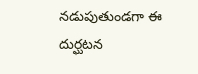నడుపుతుండగా ఈ దుర్ఘటన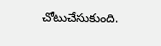చోటుచేసుకుంది.